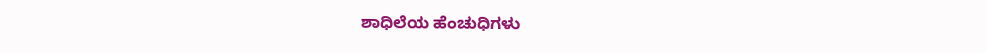ಶಾಧಿಲೆಯ ಹೆಂಚುಧಿಗಳು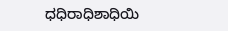ಧಧಿರಾಧಿಶಾಧಿಯಿ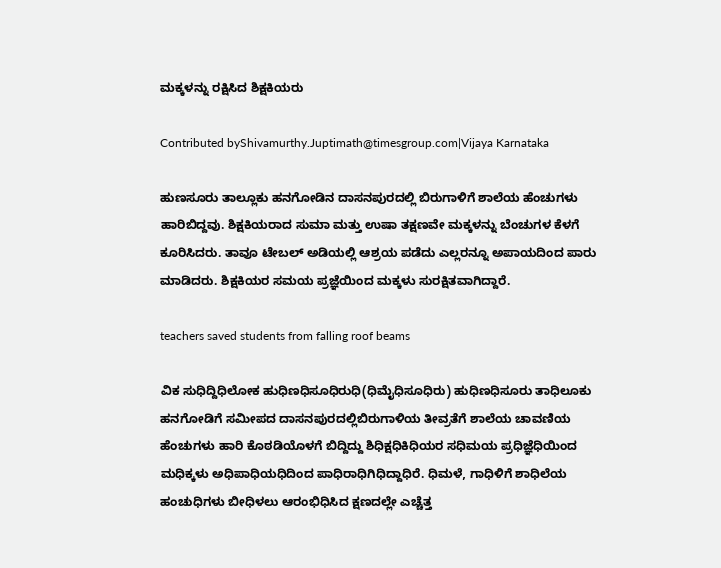ಮಕ್ಕಳನ್ನು ರಕ್ಷಿಸಿದ ಶಿಕ್ಷಕಿಯರು

Contributed byShivamurthy.Juptimath@timesgroup.com|Vijaya Karnataka

ಹುಣಸೂರು ತಾಲ್ಲೂಕು ಹನಗೋಡಿನ ದಾಸನಪುರದಲ್ಲಿ ಬಿರುಗಾಳಿಗೆ ಶಾಲೆಯ ಹೆಂಚುಗಳು ಹಾರಿಬಿದ್ದವು. ಶಿಕ್ಷಕಿಯರಾದ ಸುಮಾ ಮತ್ತು ಉಷಾ ತಕ್ಷಣವೇ ಮಕ್ಕಳನ್ನು ಬೆಂಚುಗಳ ಕೆಳಗೆ ಕೂರಿಸಿದರು. ತಾವೂ ಟೇಬಲ್ ಅಡಿಯಲ್ಲಿ ಆಶ್ರಯ ಪಡೆದು ಎಲ್ಲರನ್ನೂ ಅಪಾಯದಿಂದ ಪಾರು ಮಾಡಿದರು. ಶಿಕ್ಷಕಿಯರ ಸಮಯ ಪ್ರಜ್ಞೆಯಿಂದ ಮಕ್ಕಳು ಸುರಕ್ಷಿತವಾಗಿದ್ದಾರೆ.

teachers saved students from falling roof beams

ವಿಕ ಸುಧಿದ್ದಿಧಿಲೋಕ ಹುಧಿಣಧಿಸೂಧಿರುಧಿ(ಧಿಮೈಧಿಸೂಧಿರು) ಹುಧಿಣಧಿಸೂರು ತಾಧಿಲೂಕು ಹನಗೋಡಿಗೆ ಸಮೀಪದ ದಾಸನಪುರದಲ್ಲಿಬಿರುಗಾಳಿಯ ತೀವ್ರತೆಗೆ ಶಾಲೆಯ ಚಾವಣಿಯ ಹೆಂಚುಗಳು ಹಾರಿ ಕೊಠಡಿಯೊಳಗೆ ಬಿದ್ದಿದ್ದು ಶಿಧಿಕ್ಷಧಿಕಿಧಿಯರ ಸಧಿಮಯ ಪ್ರಧಿಜ್ಞೆಧಿಯಿಂದ ಮಧಿಕ್ಕಳು ಅಧಿಪಾಧಿಯಧಿದಿಂದ ಪಾಧಿರಾಧಿಗಿಧಿದ್ದಾಧಿರೆ. ಧಿಮಳೆ, ಗಾಧಿಳಿಗೆ ಶಾಧಿಲೆಯ ಹಂಚುಧಿಗಳು ಬೀಧಿಳಲು ಆರಂಭಿಧಿಸಿದ ಕ್ಷಣದಲ್ಲೇ ಎಚ್ಚೆತ್ತ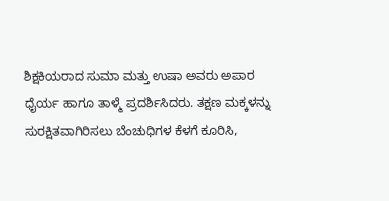ಶಿಕ್ಷಕಿಯರಾದ ಸುಮಾ ಮತ್ತು ಉಷಾ ಅವರು ಅಪಾರ ಧೈರ್ಯ ಹಾಗೂ ತಾಳ್ಮೆ ಪ್ರದರ್ಶಿಸಿದರು. ತಕ್ಷಣ ಮಕ್ಕಳನ್ನು ಸುರಕ್ಷಿತವಾಗಿರಿಸಲು ಬೆಂಚುಧಿಗಳ ಕೆಳಗೆ ಕೂರಿಸಿ,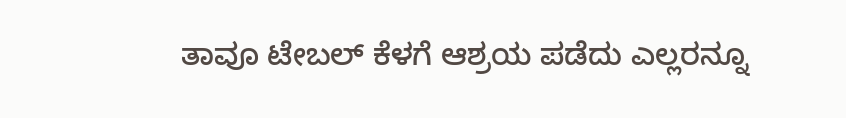ತಾವೂ ಟೇಬಲ್ ಕೆಳಗೆ ಆಶ್ರಯ ಪಡೆದು ಎಲ್ಲರನ್ನೂ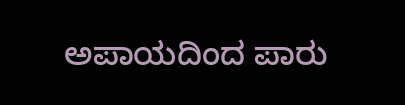ಅಪಾಯದಿಂದ ಪಾರು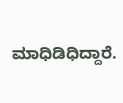ಮಾಧಿಡಿಧಿದ್ದಾರೆ.